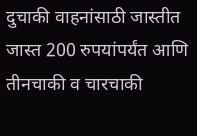दुचाकी वाहनांसाठी जास्तीत जास्त 200 रुपयांपर्यंत आणि तीनचाकी व चारचाकी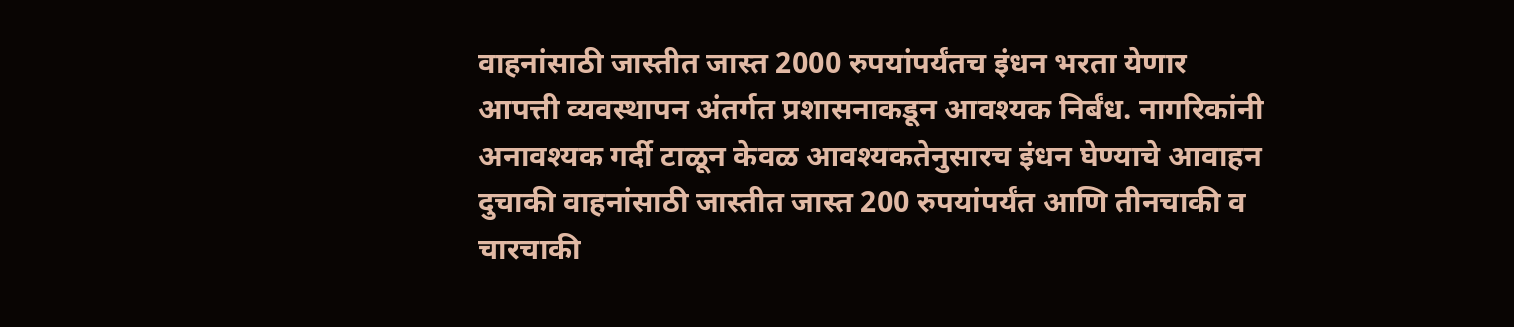वाहनांसाठी जास्तीत जास्त 2000 रुपयांपर्यंतच इंधन भरता येणार
आपत्ती व्यवस्थापन अंतर्गत प्रशासनाकडून आवश्यक निर्बंध. नागरिकांनी अनावश्यक गर्दी टाळून केवळ आवश्यकतेनुसारच इंधन घेण्याचे आवाहन
दुचाकी वाहनांसाठी जास्तीत जास्त 200 रुपयांपर्यंत आणि तीनचाकी व चारचाकी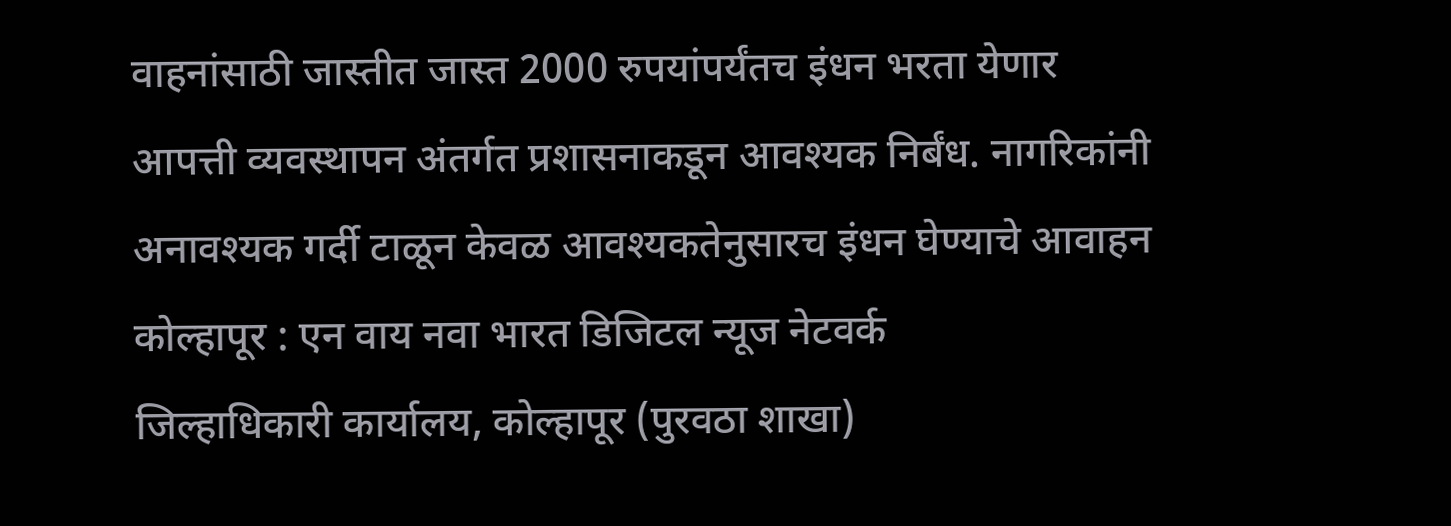वाहनांसाठी जास्तीत जास्त 2000 रुपयांपर्यंतच इंधन भरता येणार
आपत्ती व्यवस्थापन अंतर्गत प्रशासनाकडून आवश्यक निर्बंध. नागरिकांनी अनावश्यक गर्दी टाळून केवळ आवश्यकतेनुसारच इंधन घेण्याचे आवाहन
कोल्हापूर : एन वाय नवा भारत डिजिटल न्यूज नेटवर्क
जिल्हाधिकारी कार्यालय, कोल्हापूर (पुरवठा शाखा)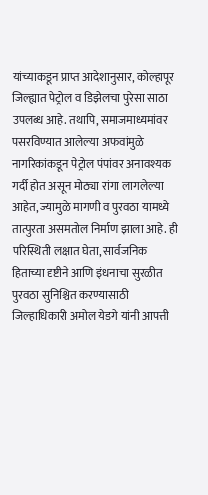यांच्याकडून प्राप्त आदेशानुसार, कोल्हापूर जिल्ह्यात पेट्रोल व डिझेलचा पुरेसा साठा उपलब्ध आहे. तथापि, समाजमाध्यमांवर पसरविण्यात आलेल्या अफवांमुळे नागरिकांकडून पेट्रोल पंपांवर अनावश्यक गर्दी होत असून मोठ्या रांगा लागलेल्या आहेत, ज्यामुळे मागणी व पुरवठा यामध्ये तात्पुरता असमतोल निर्माण झाला आहे. ही परिस्थिती लक्षात घेता, सार्वजनिक हिताच्या दृष्टीने आणि इंधनाचा सुरळीत पुरवठा सुनिश्चित करण्यासाठी जिल्हाधिकारी अमोल येडगे यांनी आपत्ती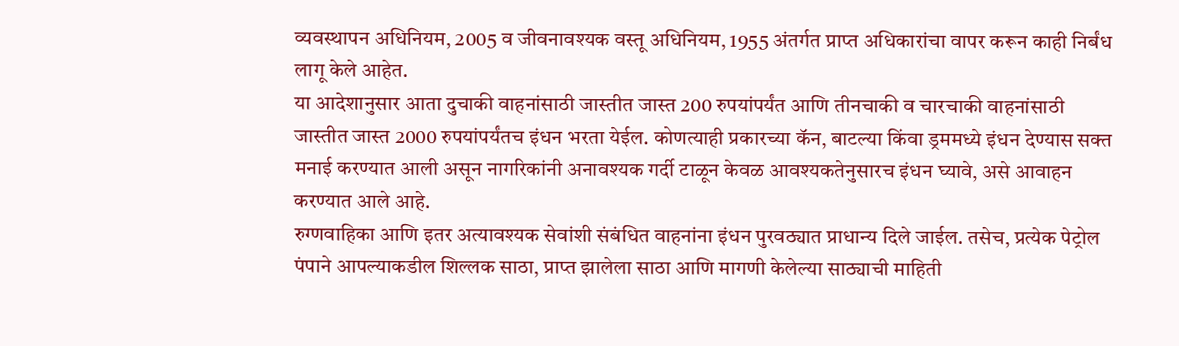व्यवस्थापन अधिनियम, 2005 व जीवनावश्यक वस्तू अधिनियम, 1955 अंतर्गत प्राप्त अधिकारांचा वापर करून काही निर्बंध लागू केले आहेत.
या आदेशानुसार आता दुचाकी वाहनांसाठी जास्तीत जास्त 200 रुपयांपर्यंत आणि तीनचाकी व चारचाकी वाहनांसाठी जास्तीत जास्त 2000 रुपयांपर्यंतच इंधन भरता येईल. कोणत्याही प्रकारच्या कॅन, बाटल्या किंवा ड्रममध्ये इंधन देण्यास सक्त मनाई करण्यात आली असून नागरिकांनी अनावश्यक गर्दी टाळून केवळ आवश्यकतेनुसारच इंधन घ्यावे, असे आवाहन करण्यात आले आहे.
रुग्णवाहिका आणि इतर अत्यावश्यक सेवांशी संबंधित वाहनांना इंधन पुरवठ्यात प्राधान्य दिले जाईल. तसेच, प्रत्येक पेट्रोल पंपाने आपल्याकडील शिल्लक साठा, प्राप्त झालेला साठा आणि मागणी केलेल्या साठ्याची माहिती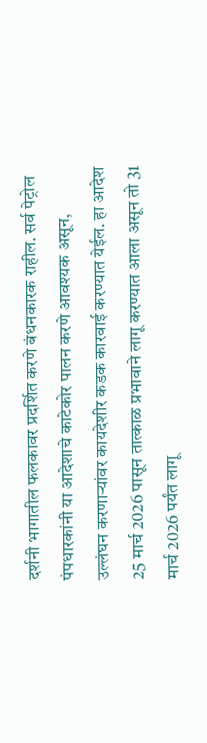दर्शनी भागातील फलकावर प्रदर्शित करणे बंधनकारक राहील. सर्व पेट्रोल पंपधारकांनी या आदेशाचे काटेकोर पालन करणे आवश्यक असून, उल्लंघन करणाऱ्यांवर कायदेशीर कडक कारवाई करण्यात येईल. हा आदेश 25 मार्च 2026 पासून तात्काळ प्रभावाने लागू करण्यात आला असून तो 31 मार्च 2026 पर्यंत लागू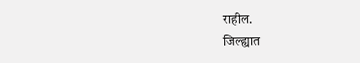राहील.
जिल्ह्यात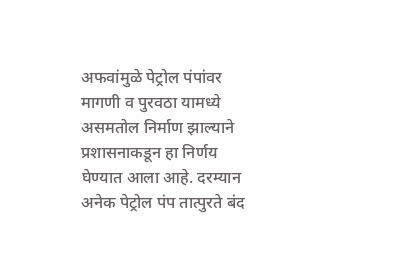अफवांमुळे पेट्रोल पंपांवर मागणी व पुरवठा यामध्ये असमतोल निर्माण झाल्याने प्रशासनाकडून हा निर्णय घेण्यात आला आहे. दरम्यान अनेक पेट्रोल पंप तात्पुरते बंद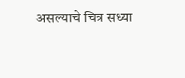असल्याचे चित्र सध्या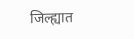जिल्ह्यात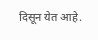दिसून येत आहे.